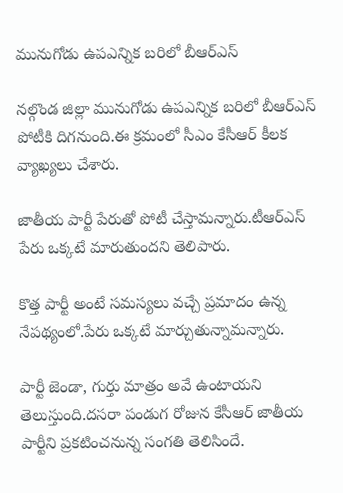మునుగోడు ఉపఎన్నిక బరిలో బీఆర్ఎస్

నల్గొండ జిల్లా మునుగోడు ఉపఎన్నిక బరిలో బీఆర్ఎస్ పోటీకి దిగనుంది.ఈ క్రమంలో సీఎం కేసీఆర్ కీలక వ్యాఖ్యలు చేశారు.

జాతీయ పార్టీ పేరుతో పోటీ చేస్తామన్నారు.టీఆర్ఎస్ పేరు ఒక్కటే మారుతుందని తెలిపారు.

కొత్త పార్టీ అంటే సమస్యలు వచ్చే ప్రమాదం ఉన్న నేపథ్యంలో.పేరు ఒక్కటే మార్చుతున్నామన్నారు.

పార్టీ జెండా, గుర్తు మాత్రం అవే ఉంటాయని తెలుస్తుంది.దసరా పండుగ రోజున కేసీఆర్ జాతీయ పార్టీని ప్రకటించనున్న సంగతి తెలిసిందే.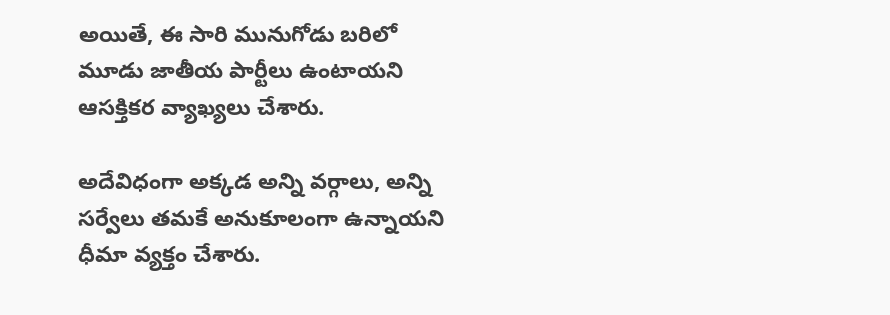అయితే, ఈ సారి మునుగోడు బరిలో మూడు జాతీయ పార్టీలు ఉంటాయని ఆసక్తికర వ్యాఖ్యలు చేశారు.

అదేవిధంగా అక్కడ అన్ని వర్గాలు, అన్ని సర్వేలు తమకే అనుకూలంగా ఉన్నాయని ధీమా వ్యక్తం చేశారు.